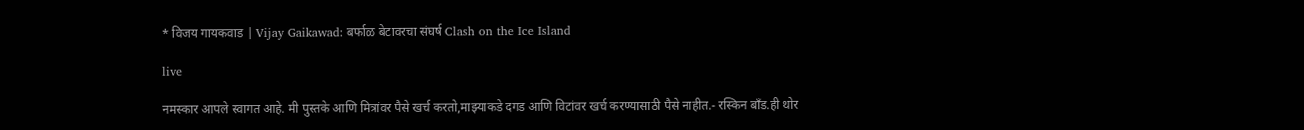* विजय गायकवाड | Vijay Gaikawad: बर्फाळ बेटावरचा संघर्ष Clash on the Ice Island

live

नमस्कार आपले स्वागत आहे. मी पुस्तके आणि मित्रांवर पैसे खर्च करतो,माझ्याकडे दगड आणि विटांवर खर्च करण्यासाठी पैसे नाहीत.- रस्किन बाँड.ही थोर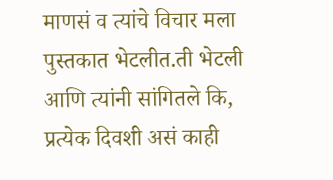माणसं व त्यांचे विचार मला पुस्तकात भेटलीत.ती भेटली आणि त्यांनी सांगितले कि, प्रत्येक दिवशी असं काही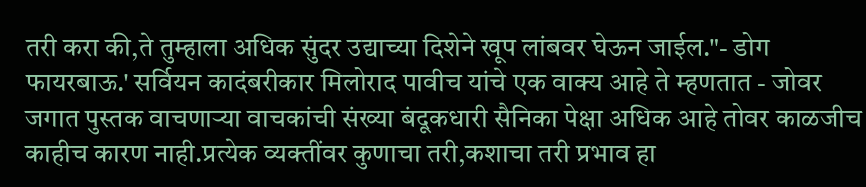तरी करा की,ते तुम्हाला अधिक सुंदर उद्याच्या दिशेने खूप लांबवर घेऊन जाईल."- डोग फायरबाऊ.' सर्वियन कादंबरीकार मिलोराद पावीच यांचे एक वाक्य आहे ते म्हणतात - जोवर जगात पुस्तक वाचणाऱ्या वाचकांची संख्या बंदूकधारी सैनिका पेक्षा अधिक आहे तोवर काळजीच काहीच कारण नाही.प्रत्येक व्यक्तींवर कुणाचा तरी,कशाचा तरी प्रभाव हा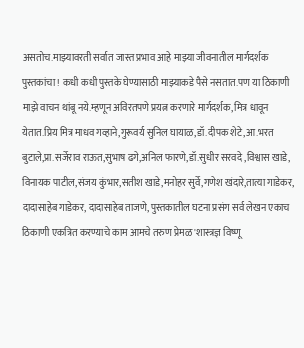असतोच.माझ्यावरती सर्वात जास्त प्रभाव आहे माझ्या जीवनातील मार्गदर्शक पुस्तकांचा ! कधी कधी पुस्तके घेण्यासाठी माझ्याकडे पैसे नसतात.पण या ठिकाणी माझे वाचन थांबू नये.म्हणून अविरतपणे प्रयत्न करणारे मार्गदर्शक, मित्र धावून येतात.प्रिय मित्र माधव गव्हाने,गुरूवर्य सुनिल घायाळ,डॉ.दीपक शेटे,आ.भरत बुटाले,प्रा.सर्जेराव राऊत,सुभाष ढगे,अनिल फारणे,डॉ.सुधीर सरवदे ,विश्वास खाडे, विनायक पाटील,संजय कुंभार,सतीश खाडे,मनोहर सुर्वे,गणेश खंदारे,तात्या गाडेकर, दादासाहेब गाडेकर, दादासाहेब ताजणे, पुस्तकातील घटना प्रसंग सर्व लेखन एकाच ठिकाणी एकत्रित करण्याचे काम आमचे तरुण प्रेमळ 'शास्त्रज्ञ विष्णू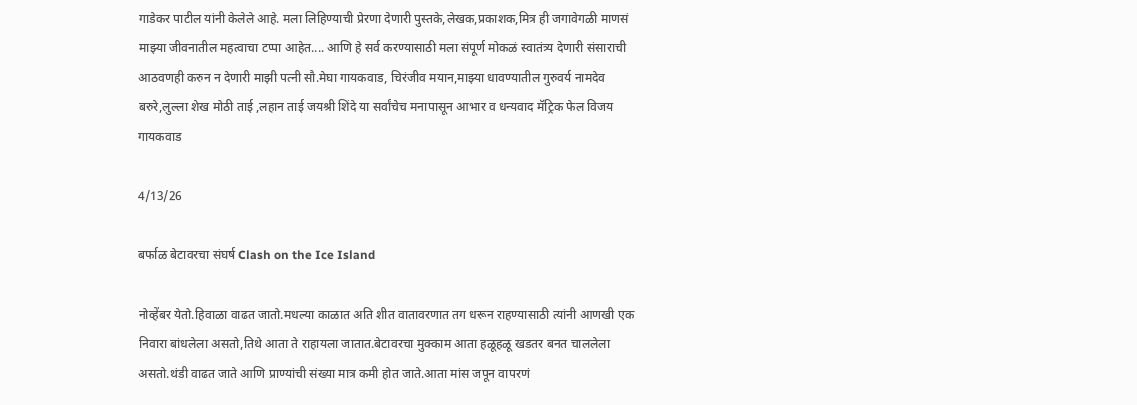गाडेकर पाटील यांनी केलेले आहे. मला लिहिण्याची प्रेरणा देणारी पुस्तके,लेखक,प्रकाशक,मित्र ही जगावेगळी माणसं माझ्या जीवनातील महत्वाचा टप्पा आहेत.... आणि हे सर्व करण्यासाठी मला संपूर्ण मोकळं स्वातंत्र्य देणारी संसाराची आठवणही करुन न देणारी माझी पत्नी सौ.मेघा गायकवाड, चिरंजीव मयान,माझ्या धावण्यातील गुरुवर्य नामदेव बरुरे,लुल्ला शेख मोठी ताई ,लहान ताई जयश्री शिंदे या सर्वांचेच मनापासून आभार व धन्यवाद मॅट्रिक फेल विजय गायकवाड

4/13/26

बर्फाळ बेटावरचा संघर्ष Clash on the Ice Island

नोव्हेंबर येतो.हिवाळा वाढत जातो.मधल्या काळात अति शीत वातावरणात तग धरून राहण्यासाठी त्यांनी आणखी एक निवारा बांधलेला असतो,तिथे आता ते राहायला जातात.बेटावरचा मुक्काम आता हळूहळू खडतर बनत चाललेला असतो.थंडी वाढत जाते आणि प्राण्यांची संख्या मात्र कमी होत जाते.आता मांस जपून वापरणं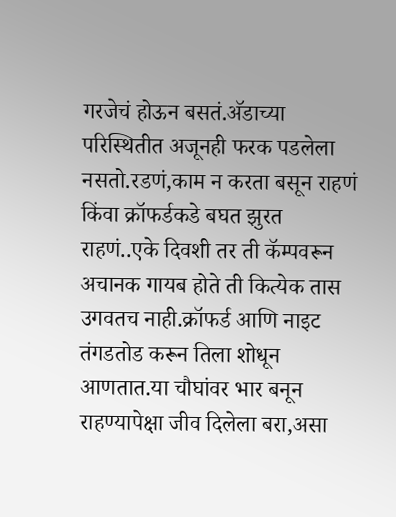गरजेचं होऊन बसतं.अ‍ॅडाच्या परिस्थितीत अजूनही फरक पडलेला नसतो.रडणं,काम न करता बसून राहणं किंवा क्रॉफर्डकडे बघत झुरत राहणं..एके दिवशी तर ती कॅम्पवरून अचानक गायब होते ती कित्येक तास उगवतच नाही.क्रॉफर्ड आणि नाइट तंगडतोड करून तिला शोधून आणतात.या चौघांवर भार बनून राहण्यापेक्षा जीव दिलेला बरा,असा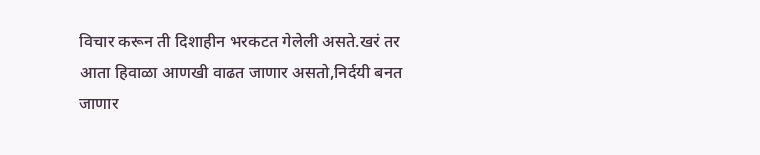विचार करून ती दिशाहीन भरकटत गेलेली असते.खरं तर आता हिवाळा आणखी वाढत जाणार असतो,निर्दयी बनत जाणार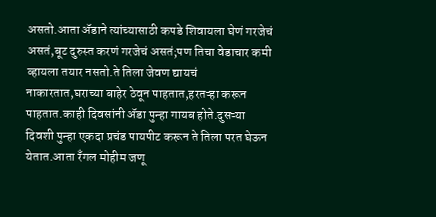असतो.आता अ‍ॅडाने त्यांच्यासाठी कपडे शिवायला घेणं गरजेचं असतं,बूट दुरुस्त करणं गरजेचं असतं;पण तिचा वेडाचार कमी व्हायला तयार नसतो.ते तिला जेवण द्यायचं नाकारतात,घराच्या बाहेर ठेवून पाहतात,हरतऱ्हा करून पाहतात.काही दिवसांनी अ‍ॅडा पुन्हा गायब होते.दुसऱ्या दिवशी पुन्हा एकदा प्रचंड पायपीट करून ते तिला परत घेऊन येतात.आता रँगल मोहीम जणू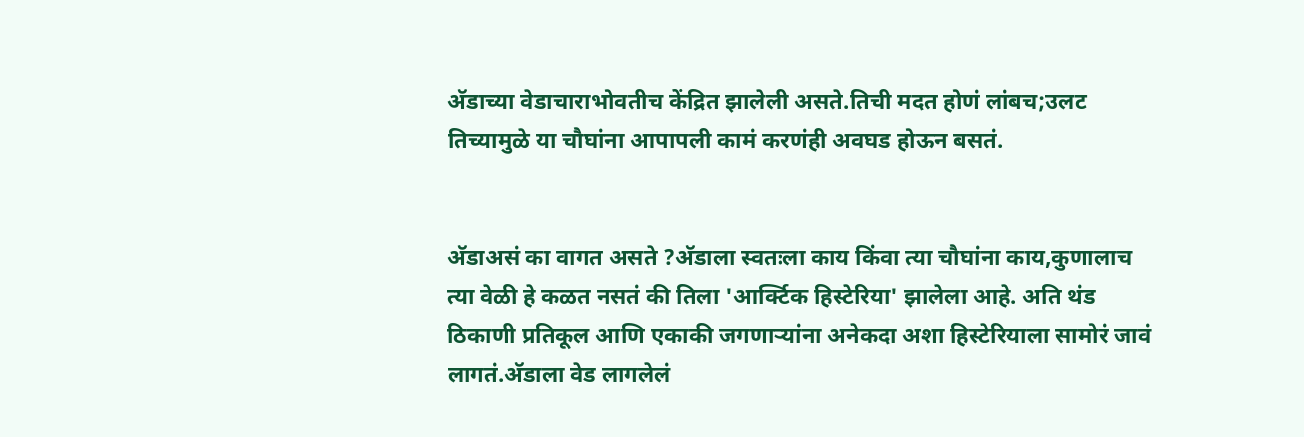अ‍ॅडाच्या वेडाचाराभोवतीच केंद्रित झालेली असते.तिची मदत होणं लांबच;उलट तिच्यामुळे या चौघांना आपापली कामं करणंही अवघड होऊन बसतं.


अ‍ॅडाअसं का वागत असते ?अ‍ॅडाला स्वतःला काय किंवा त्या चौघांना काय,कुणालाच त्या वेळी हे कळत नसतं की तिला 'आर्क्टिक हिस्टेरिया' झालेला आहे. अति थंड ठिकाणी प्रतिकूल आणि एकाकी जगणाऱ्यांना अनेकदा अशा हिस्टेरियाला सामोरं जावं लागतं.अ‍ॅडाला वेड लागलेलं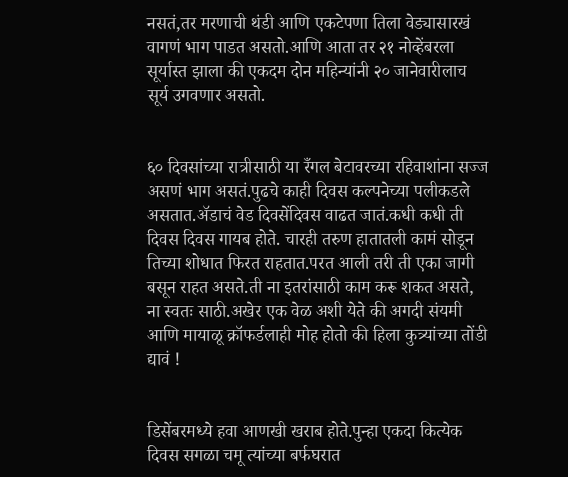नसतं,तर मरणाची थंडी आणि एकटेपणा तिला वेड्यासारखं वागणं भाग पाडत असतो.आणि आता तर २१ नोव्हेंबरला सूर्यास्त झाला की एकदम दोन महिन्यांनी २० जानेवारीलाच सूर्य उगवणार असतो.


६० दिवसांच्या रात्रीसाठी या रँगल बेटावरच्या रहिवाशांना सज्ज असणं भाग असतं.पुढचे काही दिवस कल्पनेच्या पलीकडले असतात.अ‍ॅडाचं वेड दिवसेंदिवस वाढत जातं.कधी कधी ती दिवस दिवस गायब होते. चारही तरुण हातातली कामं सोडून तिच्या शोधात फिरत राहतात.परत आली तरी ती एका जागी बसून राहत असते.ती ना इतरांसाठी काम करू शकत असते, ना स्वतः साठी.अखेर एक वेळ अशी येते की अगदी संयमी आणि मायाळू क्रॉफर्डलाही मोह होतो की हिला कुत्र्यांच्या तोंडी द्यावं !


डिसेंबरमध्ये हवा आणखी खराब होते.पुन्हा एकदा कित्येक दिवस सगळा चमू त्यांच्या बर्फघरात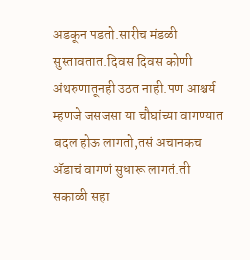अडकून पडतो.सारीच मंडळी सुस्तावतात.दिवस दिवस कोणी अंथरुणातूनही उठत नाही.पण आश्चर्य म्हणजे जसजसा या चौघांच्या वागण्यात बदल होऊ लागतो,तसं अचानकच अ‍ॅडाचं वागणं सुधारू लागतं.ती सकाळी सहा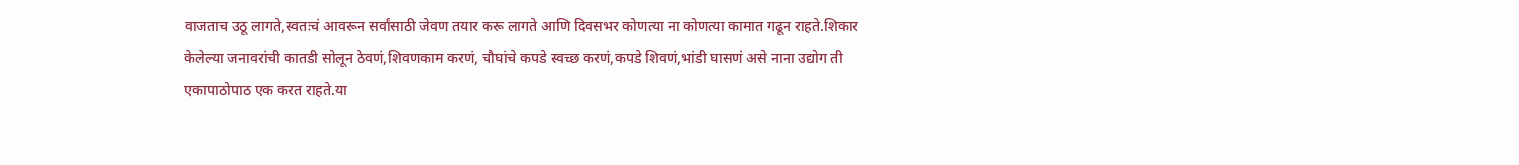वाजताच उठू लागते,स्वतःचं आवरून सर्वांसाठी जेवण तयार करू लागते आणि दिवसभर कोणत्या ना कोणत्या कामात गढून राहते.शिकार केलेल्या जनावरांची कातडी सोलून ठेवणं,शिवणकाम करणं, चौघांचे कपडे स्वच्छ करणं,कपडे शिवणं,भांडी घासणं असे नाना उद्योग ती एकापाठोपाठ एक करत राहते.या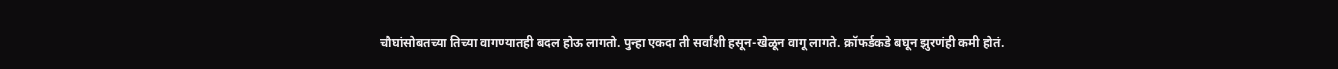चौघांसोबतच्या तिच्या वागण्यातही बदल होऊ लागतो. पुन्हा एकदा ती सर्वांशी हसून-खेळून वागू लागते. क्रॉफर्डकडे बघून झुरणंही कमी होतं.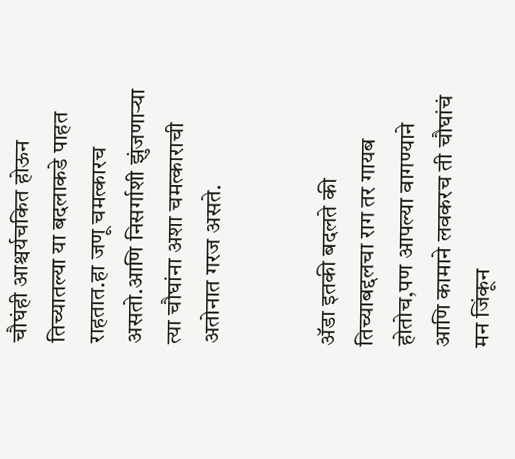चौघंही आश्चर्यचकित होऊन तिच्यातल्या या बदलाकडे पाहत राहतात.हा जणू चमत्कारच असतो.आणि निसर्गाशी झुंजणाऱ्या त्या चौघांना अशा चमत्काराची अतोनात गरज असते.


अ‍ॅडा इतकी बदलते की तिच्याबद्दलचा राग तर गायब होतोच,पण आपल्या वागण्याने आणि कामाने लवकरच ती चौघांचं मन जिंकून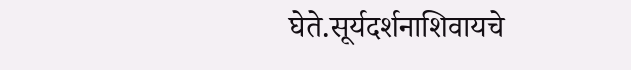घेते.सूर्यदर्शनाशिवायचे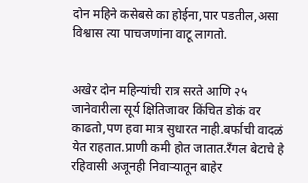दोन महिने कसेबसे का होईना,पार पडतील,असा विश्वास त्या पाचजणांना वाटू लागतो.


अखेर दोन महिन्यांची रात्र सरते आणि २५ जानेवारीला सूर्य क्षितिजावर किंचित डोकं वर काढतो,पण हवा मात्र सुधारत नाही.बर्फाची वादळं येत राहतात.प्राणी कमी होत जातात.रँगल बेटाचे हे रहिवासी अजूनही निवाऱ्यातून बाहेर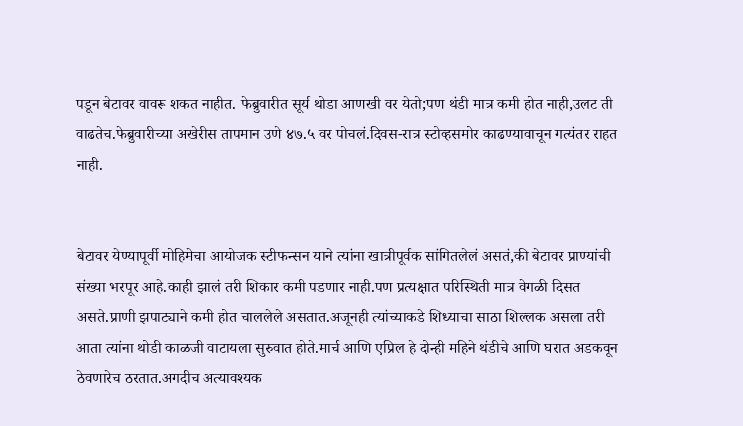पडून बेटावर वावरू शकत नाहीत. फेब्रुवारीत सूर्य थोडा आणखी वर येतो;पण थंडी मात्र कमी होत नाही,उलट ती वाढतेच.फेब्रुवारीच्या अखेरीस तापमान उणे ४७.५ वर पोचलं.दिवस-रात्र स्टोव्हसमोर काढण्यावाचून गत्यंतर राहत नाही.


बेटावर येण्यापूर्वी मोहिमेचा आयोजक स्टीफन्सन याने त्यांना खात्रीपूर्वक सांगितलेलं असतं,की बेटावर प्राण्यांची संख्या भरपूर आहे.काही झालं तरी शिकार कमी पडणार नाही.पण प्रत्यक्षात परिस्थिती मात्र वेगळी दिसत असते.प्राणी झपाट्याने कमी होत चाललेले असतात.अजूनही त्यांच्याकडे शिध्याचा साठा शिल्लक असला तरी आता त्यांना थोडी काळजी वाटायला सुरुवात होते.मार्च आणि एप्रिल हे दोन्ही महिने थंडीचे आणि घरात अडकवून ठेवणारेच ठरतात.अगदीच अत्यावश्यक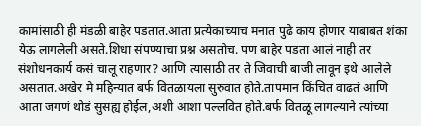कामांसाठी ही मंडळी बाहेर पडतात.आता प्रत्येकाच्याच मनात पुढे काय होणार याबाबत शंका येऊ लागलेली असते.शिधा संपण्याचा प्रश्न असतोच. पण बाहेर पडता आलं नाही तर संशोधनकार्य कसं चालू राहणार? आणि त्यासाठी तर ते जिवाची बाजी लावून इथे आलेले असतात.अखेर मे महिन्यात बर्फ वितळायला सुरुवात होते.तापमान किंचित वाढतं आणि आता जगणं थोडं सुसह्य होईल,अशी आशा पल्लवित होते.बर्फ वितळू लागल्याने त्यांच्या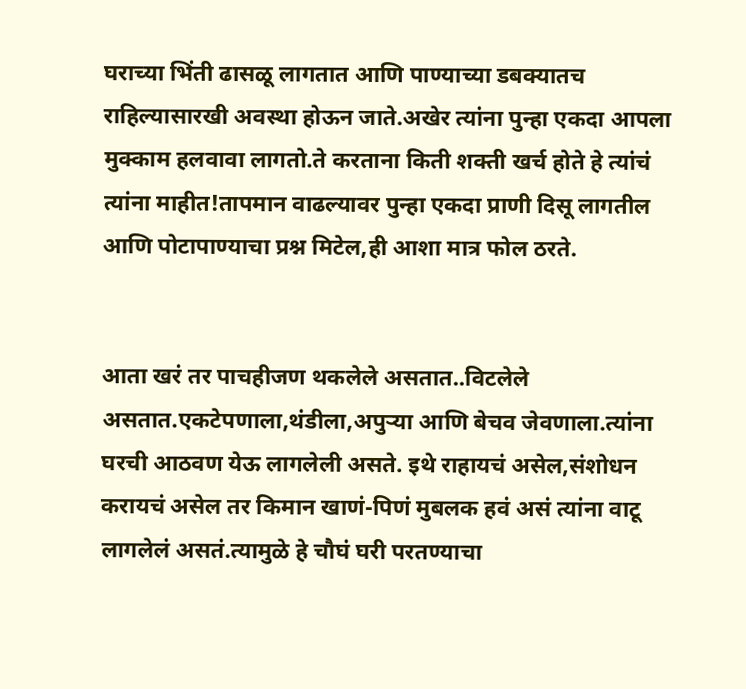घराच्या भिंती ढासळू लागतात आणि पाण्याच्या डबक्यातच राहिल्यासारखी अवस्था होऊन जाते.अखेर त्यांना पुन्हा एकदा आपला मुक्काम हलवावा लागतो.ते करताना किती शक्ती खर्च होते हे त्यांचं त्यांना माहीत!तापमान वाढल्यावर पुन्हा एकदा प्राणी दिसू लागतील आणि पोटापाण्याचा प्रश्न मिटेल,ही आशा मात्र फोल ठरते.


आता खरं तर पाचहीजण थकलेले असतात..विटलेले असतात.एकटेपणाला,थंडीला,अपुऱ्या आणि बेचव जेवणाला.त्यांना घरची आठवण येऊ लागलेली असते. इथे राहायचं असेल,संशोधन करायचं असेल तर किमान खाणं-पिणं मुबलक हवं असं त्यांना वाटू लागलेलं असतं.त्यामुळे हे चौघं घरी परतण्याचा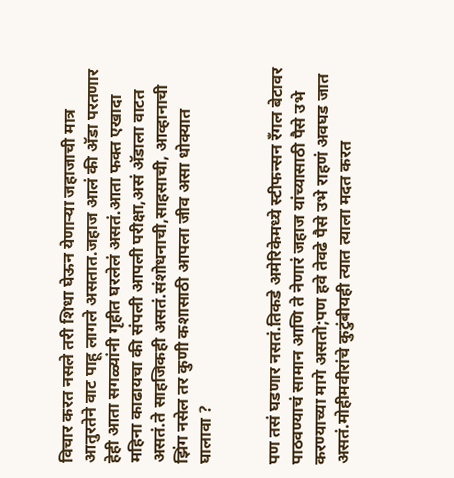विचार करत नसले तरी शिधा घेऊन येणाऱ्या जहाजाची मात्र आतुरतेने वाट पाहू लागले असतात.जहाज आलं की अ‍ॅडा परतणार हेही आता सगळ्यांनी गृहीत घरलेलं असतं.आता फक्त एखादा महिना काढायचा की संपली आपली परीक्षा,असं अ‍ॅडाला वाटत असतं.ते साहजिकही असतं.संशोधनाची,साहसाची, आव्हानाची झिंग नसेल तर कुणी कशासाठी आपला जीव असा धोक्यात घालावा ?


पण तसं घडणार नसतं.तिकडे अमेरिकेमध्ये स्टीफन्सन रँगल बेटावर पाठवण्याचं सामान आणि ते नेणारं जहाज यांच्यासाठी पैसे उभे करण्याच्या मागे असतो;पण हवे तेवढे पैसे उभे राहणं अवघड जात असतं.मोहीमवीरांचे कुटुंबीयही त्यात त्याला मदत करत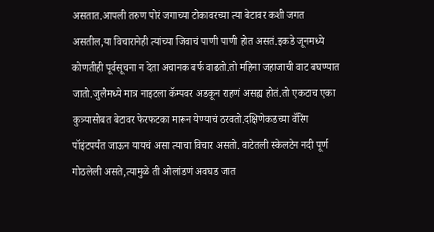असतात.आपली तरुण पोरं जगाच्या टोकावरच्या त्या बेटावर कशी जगत असतील,या विचारानेही त्यांच्या जिवाचं पाणी पाणी होत असतं.इकडे जूनमध्ये कोणतीही पूर्वसूचना न देता अचानक बर्फ वाढतो.तो महिना जहाजाची वाट बघण्यात जातो.जुलैमध्ये मात्र नाइटला कॅम्पवर अडकून राहणं असह्य होतं.तो एकटाच एका कुत्र्यासोबत बेटावर फेरफटका मारून येण्याचं ठरवतो.दक्षिणेकडच्या वॅरिंग पॉइंटपर्यंत जाऊन यायचं असा त्याचा विचार असतो. वाटेतली स्केलटेन नदी पूर्ण गोठलेली असते,त्यामुळे ती ओलांडणं अवघड जात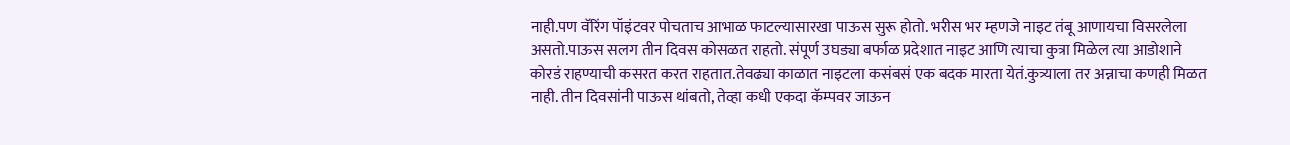नाही.पण वॅरिंग पॉइंटवर पोचताच आभाळ फाटल्यासारखा पाऊस सुरू होतो. भरीस भर म्हणजे नाइट तंबू आणायचा विसरलेला असतो.पाऊस सलग तीन दिवस कोसळत राहतो. संपूर्ण उघड्या बर्फाळ प्रदेशात नाइट आणि त्याचा कुत्रा मिळेल त्या आडोशाने कोरडं राहण्याची कसरत करत राहतात.तेवढ्या काळात नाइटला कसंबसं एक बदक मारता येतं.कुत्र्याला तर अन्नाचा कणही मिळत नाही. तीन दिवसांनी पाऊस थांबतो, तेव्हा कधी एकदा कॅम्पवर जाऊन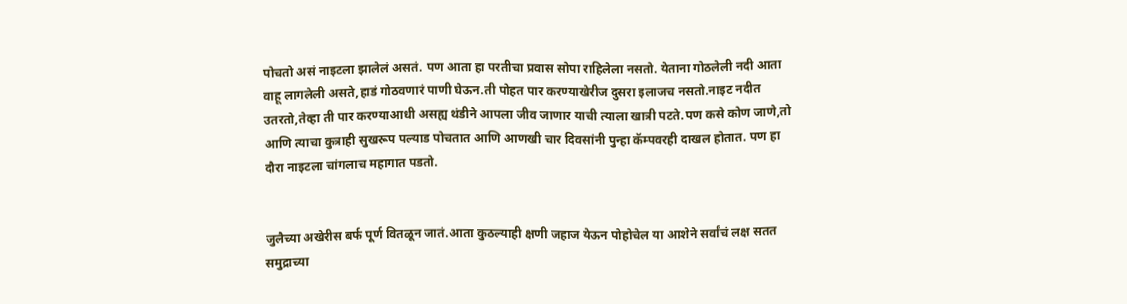पोचतो असं नाइटला झालेलं असतं. पण आता हा परतीचा प्रवास सोपा राहिलेला नसतो. येताना गोठलेली नदी आता वाहू लागलेली असते,हाडं गोठवणारं पाणी घेऊन.ती पोहत पार करण्याखेरीज दुसरा इलाजच नसतो.नाइट नदीत उतरतो,तेव्हा ती पार करण्याआधी असह्य थंडीने आपला जीव जाणार याची त्याला खात्री पटते.पण कसे कोण जाणे,तो आणि त्याचा कुत्राही सुखरूप पल्याड पोचतात आणि आणखी चार दिवसांनी पुन्हा कॅम्पवरही दाखल होतात. पण हा दौरा नाइटला चांगलाच महागात पडतो.


जुलैच्या अखेरीस बर्फ पूर्ण वितळून जातं.आता कुठल्याही क्षणी जहाज येऊन पोहोचेल या आशेने सर्वांचं लक्ष सतत समुद्राच्या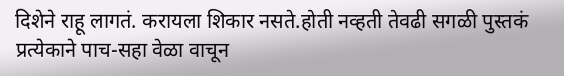दिशेने राहू लागतं. करायला शिकार नसते.होती नव्हती तेवढी सगळी पुस्तकं प्रत्येकाने पाच-सहा वेळा वाचून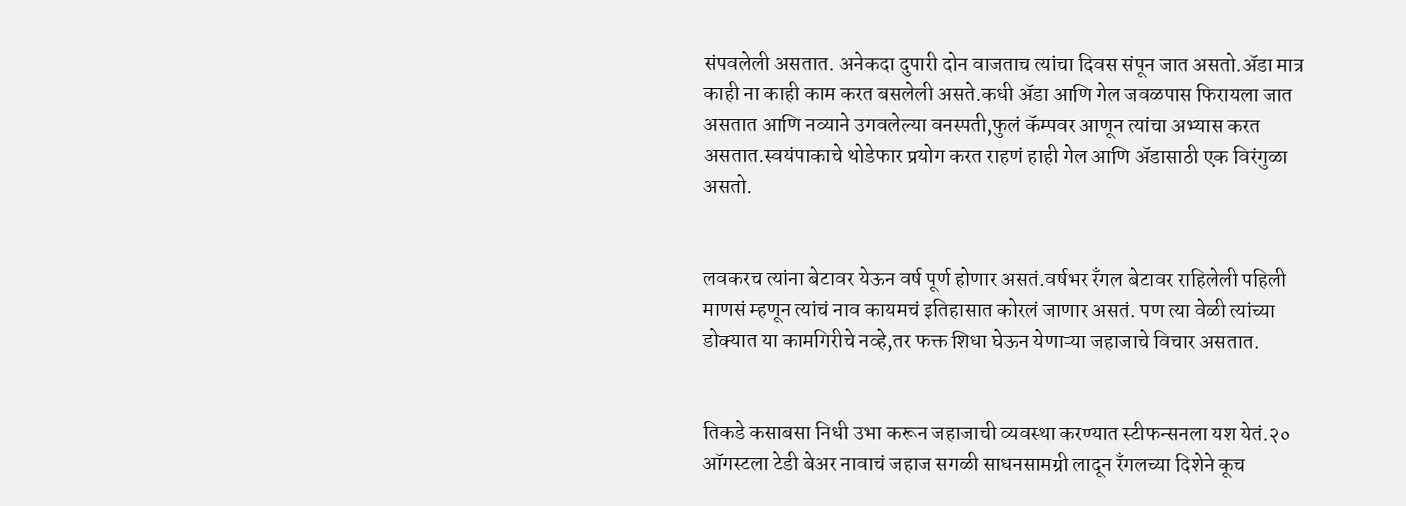संपवलेली असतात. अनेकदा दुपारी दोन वाजताच त्यांचा दिवस संपून जात असतो.अ‍ॅडा मात्र काही ना काही काम करत बसलेली असते.कधी अ‍ॅडा आणि गेल जवळपास फिरायला जात असतात आणि नव्याने उगवलेल्या वनस्पती,फुलं कॅम्पवर आणून त्यांचा अभ्यास करत असतात.स्वयंपाकाचे थोडेफार प्रयोग करत राहणं हाही गेल आणि अ‍ॅडासाठी एक विरंगुळा असतो.


लवकरच त्यांना बेटावर येऊन वर्ष पूर्ण होणार असतं.वर्षभर रँगल बेटावर राहिलेली पहिली माणसं म्हणून त्यांचं नाव कायमचं इतिहासात कोरलं जाणार असतं. पण त्या वेळी त्यांच्या डोक्यात या कामगिरीचे नव्हे,तर फक्त शिधा घेऊन येणाऱ्या जहाजाचे विचार असतात.


तिकडे कसाबसा निधी उभा करून जहाजाची व्यवस्था करण्यात स्टीफन्सनला यश येतं.२० ऑगस्टला टेडी बेअर नावाचं जहाज सगळी साधनसामग्री लादून रँगलच्या दिशेने कूच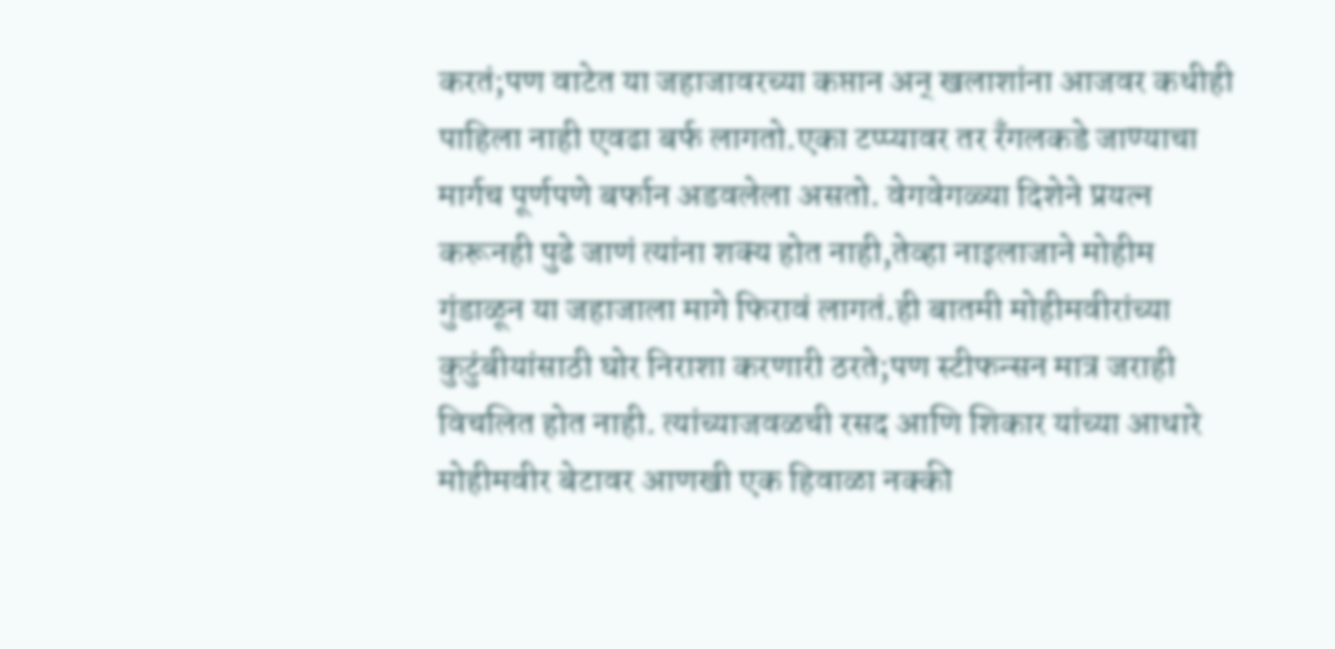करतं;पण वाटेत या जहाजावरच्या कप्तान अन् खलाशांना आजवर कधीही पाहिला नाही एवढा बर्फ लागतो.एका टप्प्यावर तर रँगलकडे जाण्याचा मार्गच पूर्णपणे बर्फान अडवलेला असतो. वेगवेगळ्या दिशेने प्रयत्न करूनही पुढे जाणं त्यांना शक्य होत नाही,तेव्हा नाइलाजाने मोहीम गुंडाळून या जहाजाला मागे फिरावं लागतं.ही बातमी मोहीमवीरांच्या कुटुंबीयांसाठी घोर निराशा करणारी ठरते;पण स्टीफन्सन मात्र जराही विचलित होत नाही. त्यांच्याजवळची रसद आणि शिकार यांच्या आधारे मोहीमवीर बेटावर आणखी एक हिवाळा नक्की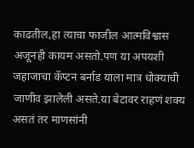काढतील,हा त्याचा फाजील आत्मविश्वास अजूनही कायम असतो.पण या अपयशी जहाजाचा कॅप्टन बर्नाड याला मात्र धोक्याची जाणीव झालेली असते.या बेटावर राहणं शक्य असतं तर माणसांनी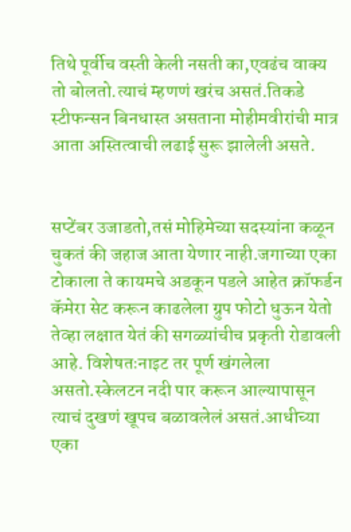तिथे पूर्वीच वस्ती केली नसती का,एवढंच वाक्य तो बोलतो.त्याचं म्हणणं खरंच असतं.तिकडे स्टीफन्सन बिनधास्त असताना मोहीमवीरांची मात्र आता अस्तित्वाची लढाई सुरू झालेली असते.


सप्टेंबर उजाडतो,तसं मोहिमेच्या सदस्यांना कळून चुकतं की जहाज आता येणार नाही.जगाच्या एका टोकाला ते कायमचे अडकून पडले आहेत क्रॉफर्डन कॅमेरा सेट करून काढलेला ग्रुप फोटो धुऊन येतो तेव्हा लक्षात येतं की सगळ्यांचीच प्रकृती रोडावली आहे. विशेषतःनाइट तर पूर्ण खंगलेला असतो.स्केलटन नदी पार करून आल्यापासून त्याचं दुखणं खूपच बळावलेलं असतं.आधीच्या एका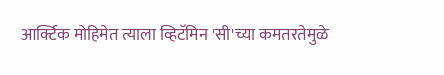आर्क्टिक मोहिमेत त्याला व्हिटॅमिन 'सी'च्या कमतरतेमुळे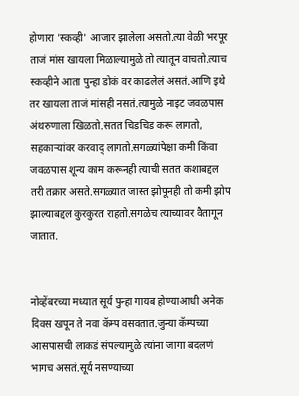होणारा 'स्कव्ही' आजार झालेला असतो.त्या वेळी भरपूर ताजं मांस खायला मिळाल्यामुळे तो त्यातून वाचतो.त्याच स्कव्हीने आता पुन्हा डोकं वर काढलेलं असतं.आणि इथे तर खायला ताजं मांसही नसतं.त्यामुळे नाइट जवळपास अंथरुणाला खिळतो.सतत चिडचिड करू लागतो, सहकाऱ्यांवर करवाद् लागतो.सगळ्यांपेक्षा कमी किंवा जवळपास शून्य काम करूनही त्याची सतत कशाबद्दल तरी तक्रार असते.सगळ्यात जास्त झोपूनही तो कमी झोप झाल्याबद्दल कुरकुरत राहतो.सगळेच त्याच्यावर वैतागून जातात.


नोव्हेंबरच्या मध्यात सूर्य पुन्हा गायब होण्याआधी अनेक दिवस खपून ते नवा कॅम्प वसवतात.जुन्या कॅम्पच्या आसपासची लाकडं संपल्यामुळे त्यांना जागा बदलणं भागच असतं.सूर्य नसण्याच्या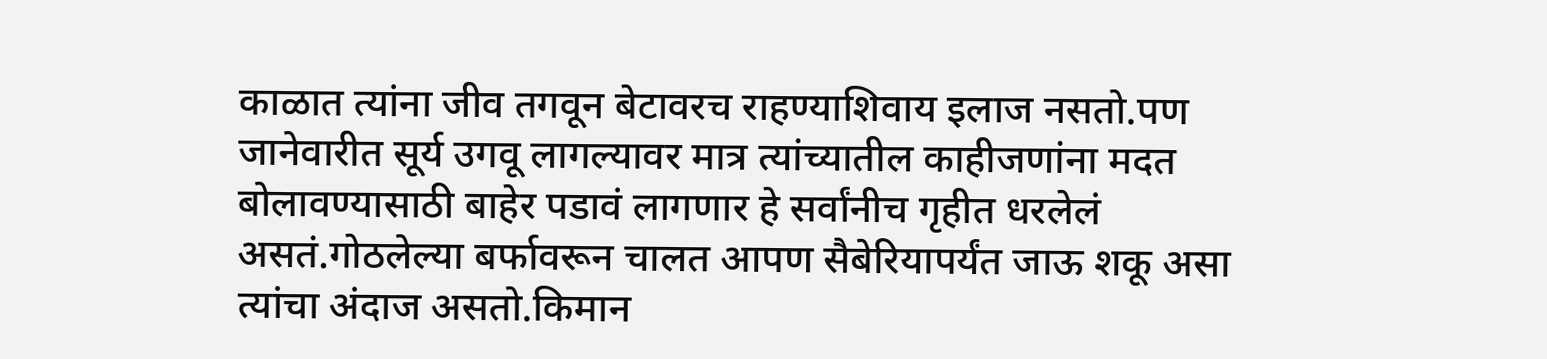काळात त्यांना जीव तगवून बेटावरच राहण्याशिवाय इलाज नसतो.पण जानेवारीत सूर्य उगवू लागल्यावर मात्र त्यांच्यातील काहीजणांना मदत बोलावण्यासाठी बाहेर पडावं लागणार हे सर्वांनीच गृहीत धरलेलं असतं.गोठलेल्या बर्फावरून चालत आपण सैबेरियापर्यंत जाऊ शकू असा त्यांचा अंदाज असतो.किमान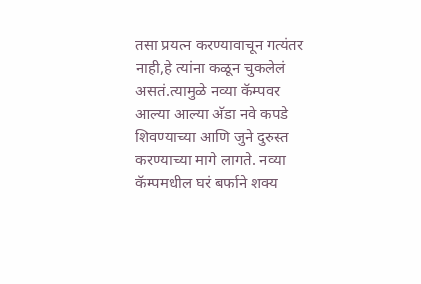तसा प्रयत्न करण्यावाचून गत्यंतर नाही,हे त्यांना कळून चुकलेलं असतं.त्यामुळे नव्या कॅम्पवर आल्या आल्या अ‍ॅडा नवे कपडे शिवण्याच्या आणि जुने दुरुस्त करण्याच्या मागे लागते. नव्या कॅम्पमधील घरं बर्फाने शक्य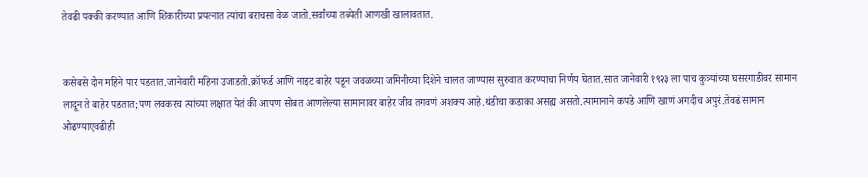तेवढी पक्की करण्यात आणि शिकारीच्या प्रयत्नात त्यांचा बराचसा वेळ जातो.सर्वांच्या तब्येती आणखी खालावतात.


कसेबसे दोन महिने पार पडतात.जानेवारी महिना उजाडतो.क्रॉफर्ड आणि नाइट बाहेर पडून जवळच्या जमिनीच्या दिशेने चालत जाण्यास सुरुवात करण्याचा निर्णय घेतात.सात जानेवारी १९२३ ला पाच कुत्र्यांच्या घसरगाडीवर सामान लादून ते बाहेर पडतात;पण लवकरच त्यांच्या लक्षात येतं की आपण सोबत आणलेल्या सामानावर बाहेर जीव तगवणं अशक्य आहे.थंडीचा कडाका असह्य असतो.त्यामानाने कपडे आणि खाणं अगदीच अपुरं.तेवढं सामान ओढण्याएवढीही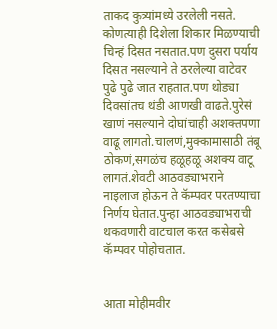ताकद कुत्र्यांमध्ये उरलेली नसते. कोणत्याही दिशेला शिकार मिळण्याची चिन्हं दिसत नसतात.पण दुसरा पर्याय दिसत नसल्याने ते ठरलेल्या वाटेवर पुढे पुढे जात राहतात.पण थोड्या दिवसांतच थंडी आणखी वाढते.पुरेसं खाणं नसल्याने दोघांचाही अशक्तपणा वाढू लागतो.चालणं,मुक्कामासाठी तंबू ठोकणं,सगळंच हळूहळू अशक्य वाटू लागतं.शेवटी आठवड्याभराने नाइलाज होऊन ते कॅम्पवर परतण्याचा निर्णय घेतात.पुन्हा आठवड्याभराची थकवणारी वाटचाल करत कसेबसे कॅम्पवर पोहोचतात.


आता मोहीमवीर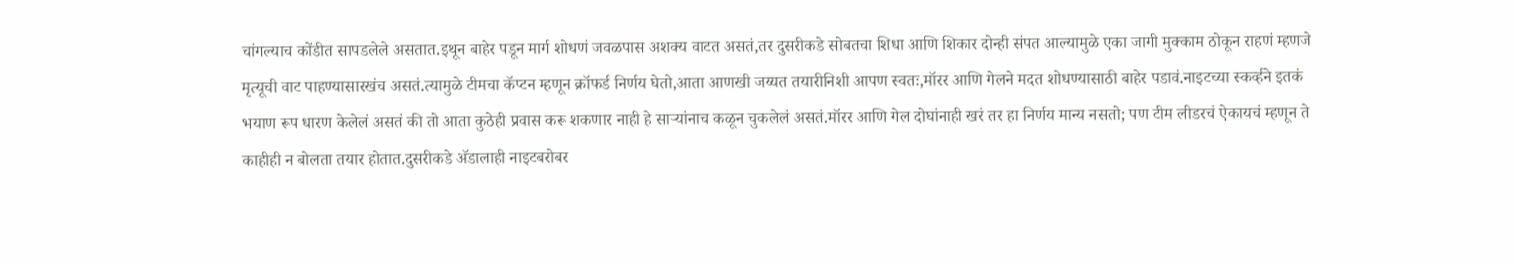चांगल्याच कोंडीत सापडलेले असतात.इथून बाहेर पडून मार्ग शोधणं जवळपास अशक्य वाटत असतं,तर दुसरीकडे सोबतचा शिधा आणि शिकार दोन्ही संपत आल्यामुळे एका जागी मुक्काम ठोकून राहणं म्हणजे मृत्यूची वाट पाहण्यासारखंच असतं.त्यामुळे टीमचा कॅप्टन म्हणून क्रॉफर्ड निर्णय घेतो,आता आणखी जय्यत तयारीनिशी आपण स्वतः,मॉरर आणि गेलने मदत शोधण्यासाठी बाहेर पडावं.नाइटच्या स्कर्व्हने इतकं भयाण रूप धारण केलेलं असतं की तो आता कुठेही प्रवास करू शकणार नाही हे साऱ्यांनाच कळून चुकलेलं असतं.मॉरर आणि गेल दोघांनाही खरं तर हा निर्णय मान्य नसतो; पण टीम लीडरचं ऐकायचं म्हणून ते काहीही न बोलता तयार होतात.दुसरीकडे अ‍ॅडालाही नाइटबरोबर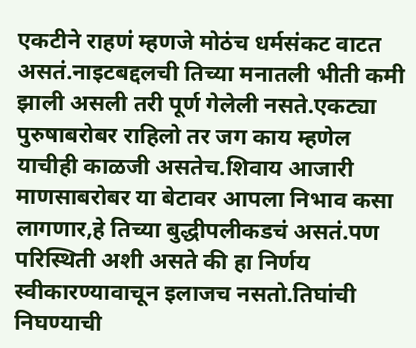एकटीने राहणं म्हणजे मोठंच धर्मसंकट वाटत असतं.नाइटबद्दलची तिच्या मनातली भीती कमी झाली असली तरी पूर्ण गेलेली नसते.एकट्या पुरुषाबरोबर राहिलो तर जग काय म्हणेल याचीही काळजी असतेच.शिवाय आजारी माणसाबरोबर या बेटावर आपला निभाव कसा लागणार,हे तिच्या बुद्धीपलीकडचं असतं.पण परिस्थिती अशी असते की हा निर्णय स्वीकारण्यावाचून इलाजच नसतो.तिघांची निघण्याची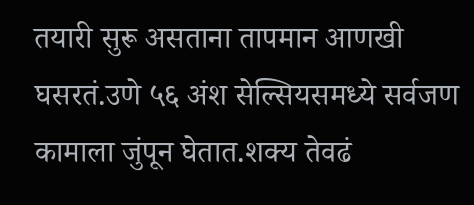तयारी सुरू असताना तापमान आणखी घसरतं.उणे ५६ अंश सेल्सियसमध्ये सर्वजण कामाला जुंपून घेतात.शक्य तेवढं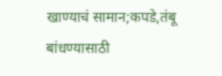खाण्याचं सामान;कपडे,तंबू बांधण्यासाठी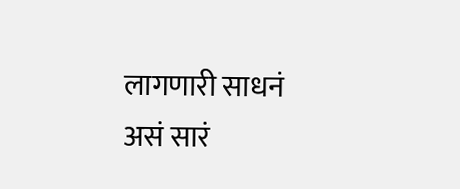लागणारी साधनं असं सारं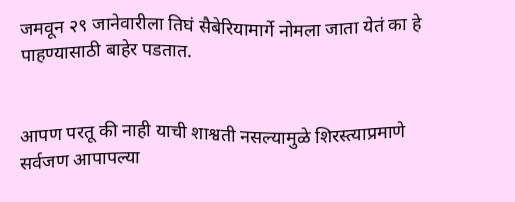जमवून २९ जानेवारीला तिघं सैबेरियामार्गे नोमला जाता येतं का हे पाहण्यासाठी बाहेर पडतात.


आपण परतू की नाही याची शाश्वती नसल्यामुळे शिरस्त्याप्रमाणे सर्वजण आपापल्या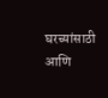घरच्यांसाठी आणि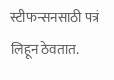स्टीफन्सनसाठी पत्रं लिहून ठेवतात.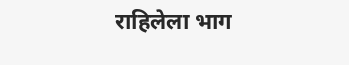राहिलेला भाग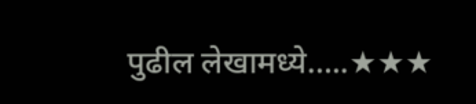पुढील लेखामध्ये…..★★★